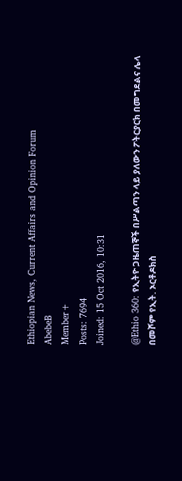Ethiopian News, Current Affairs and Opinion Forum
AbebeB
Member+
Posts: 7694
Joined: 15 Oct 2016, 10:31

@Ethio 360: የኢትዮ ጋዜጠኞች በሥልጣን ላይ ያለውን ፖትርያርክ በመግደልና ሌላ በመሾም የኢት. ኦርቶዶክስ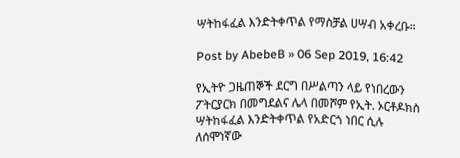ሣትከፋፈል እንድትቀጥል የማስቻል ሀሣብ አቀረቡ።

Post by AbebeB » 06 Sep 2019, 16:42

የኢትዮ ጋዜጠኞች ደርግ በሥልጣን ላይ የነበረውን ፖትርያርክ በመግደልና ሌላ በመሾም የኢት. ኦርቶዶክስ ሣትከፋፈል እንድትቀጥል የአድርጎ ነበር ሲሉ ለሰሞነኛው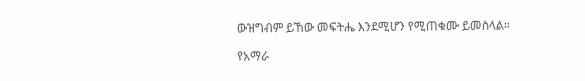ውዝግብም ይኸው መፍትሔ እንደሚሆን የሚጠቁሙ ይመስላል።

የአማራ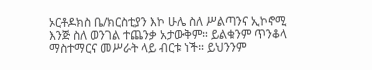ኦርቶዶክስ ቤ/ክርስቲያን እኮ ሁሌ ስለ ሥልጣንና ኢኮኖሚ እንጅ ስለ ወንገል ተጨንቃ አታውቅም። ይልቁንም ጥንቆላ ማስተማርና መሥራት ላይ ብርቱ ነች። ይህንንም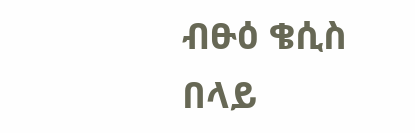ብፁዕ ቄሲስ በላይ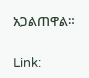አጋልጠዋል።

Link: